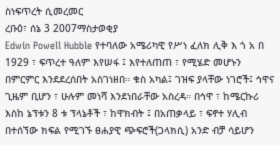ስነፍጥረት ሲመረመር
ረቡዕ፣ ሰኔ 3 2007ማስታወቂያ
Edwin Powell Hubble የተባለው አሜሪካዊ የሥነ ፈለክ ሊቅ እ ጎ አ በ 1929 ፣ ፍጥረተ ዓለም እየሠፋ ፤ እየተለጠጠ ፣ የሚሄድ መሆኑን በምርምር እንደደረሰበት አስገነዘበ። ቁስ አካል፤ ገዝፍ ያላቸው ነገሮች፤ ኅዋና ጊዜም ቢሆን ፣ ሁሉም መነሻ እንደነበራቸው አስረዳ። በኅዋ ፣ ከሜርኩሪ እስከ ኔፕቱን 8 ቱ ፕላኔቶች ፣ ከዋክብት ፤ በአጠቃላይ ፣ ፍኖተ ሃሊብ በተሰኘው ክፍል የሚገኙ ፀሐያዊ ጭፍሮች(ጋላክሲ) አንድ ብቻ ሳይሆን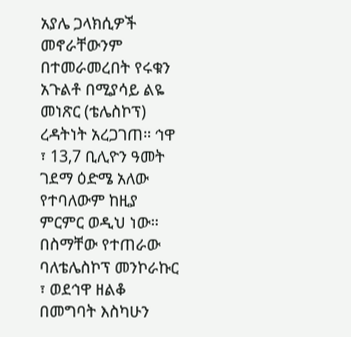አያሌ ጋላክሲዎች መኖራቸውንም በተመራመረበት የሩቁን አጉልቶ በሚያሳይ ልዬ መነጽር (ቴሌስኮፕ) ረዳትነት አረጋገጠ። ኅዋ ፣ 13,7 ቢሊዮን ዓመት ገደማ ዕድሜ አለው የተባለውም ከዚያ ምርምር ወዲህ ነው። በስማቸው የተጠራው ባለቴሌስኮፕ መንኮራኩር ፣ ወደኅዋ ዘልቆ በመግባት እስካሁን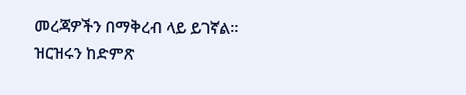መረጃዎችን በማቅረብ ላይ ይገኛል። ዝርዝሩን ከድምጽ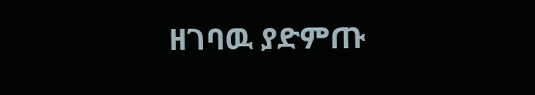ዘገባዉ ያድምጡ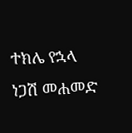ተክሌ የኋላ
ነጋሽ መሐመድ